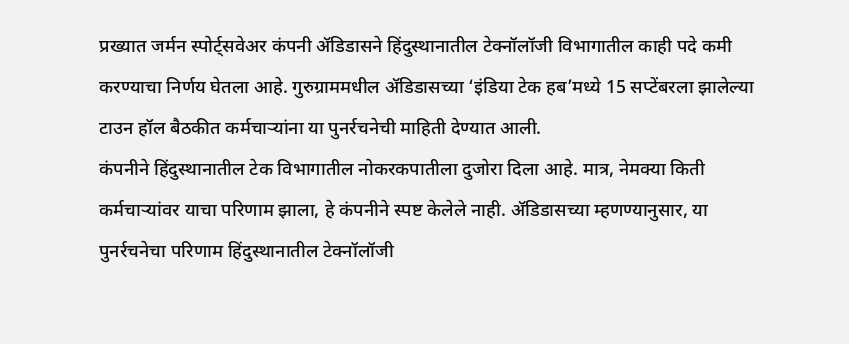प्रख्यात जर्मन स्पोर्ट्सवेअर कंपनी ॲडिडासने हिंदुस्थानातील टेक्नॉलॉजी विभागातील काही पदे कमी करण्याचा निर्णय घेतला आहे. गुरुग्राममधील ॲडिडासच्या ‘इंडिया टेक हब’मध्ये 15 सप्टेंबरला झालेल्या टाउन हॉल बैठकीत कर्मचाऱ्यांना या पुनर्रचनेची माहिती देण्यात आली.
कंपनीने हिंदुस्थानातील टेक विभागातील नोकरकपातीला दुजोरा दिला आहे. मात्र, नेमक्या किती कर्मचाऱ्यांवर याचा परिणाम झाला, हे कंपनीने स्पष्ट केलेले नाही. ॲडिडासच्या म्हणण्यानुसार, या पुनर्रचनेचा परिणाम हिंदुस्थानातील टेक्नॉलॉजी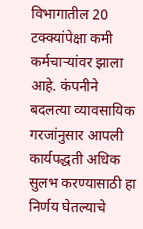विभागातील 20 टक्क्यांपेक्षा कमी कर्मचाऱ्यांवर झाला आहे. कंपनीने बदलत्या व्यावसायिक गरजांनुसार आपली कार्यपद्धती अधिक सुलभ करण्यासाठी हा निर्णय घेतल्याचे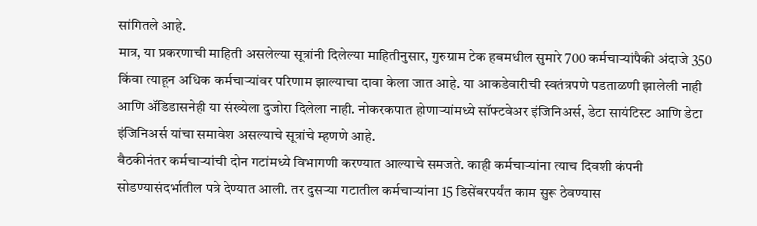सांगितले आहे.
मात्र, या प्रकरणाची माहिती असलेल्या सूत्रांनी दिलेल्या माहितीनुसार, गुरुग्राम टेक हबमधील सुमारे 700 कर्मचाऱ्यांपैकी अंदाजे 350 किंवा त्याहून अधिक कर्मचाऱ्यांवर परिणाम झाल्याचा दावा केला जात आहे. या आकडेवारीची स्वतंत्रपणे पडताळणी झालेली नाही आणि ॲडिडासनेही या संख्येला दुजोरा दिलेला नाही. नोकरकपात होणाऱ्यांमध्ये सॉफ्टवेअर इंजिनिअर्स, डेटा सायंटिस्ट आणि डेटा इंजिनिअर्स यांचा समावेश असल्याचे सूत्रांचे म्हणणे आहे.
बैठकीनंतर कर्मचाऱ्यांची दोन गटांमध्ये विभागणी करण्यात आल्याचे समजते. काही कर्मचाऱ्यांना त्याच दिवशी कंपनी सोडण्यासंदर्भातील पत्रे देण्यात आली. तर दुसऱ्या गटातील कर्मचाऱ्यांना 15 डिसेंबरपर्यंत काम सुरू ठेवण्यास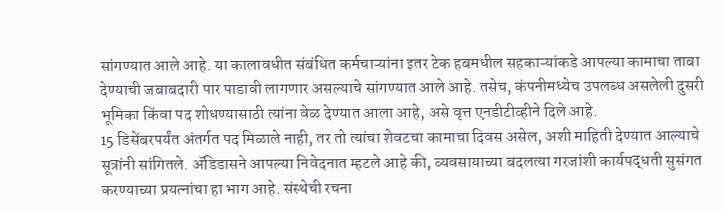सांगण्यात आले आहे. या कालावधीत संबंधित कर्मचाऱ्यांना इतर टेक हबमधील सहकाऱ्यांकडे आपल्या कामाचा ताबा देण्याची जबाबदारी पार पाडावी लागणार असल्याचे सांगण्यात आले आहे. तसेच, कंपनीमध्येच उपलब्ध असलेली दुसरी भूमिका किंवा पद शोधण्यासाठी त्यांना वेळ देण्यात आला आहे, असे वृत्त एनडीटीव्हीने दिले आहे.
15 डिसेंबरपर्यंत अंतर्गत पद मिळाले नाही, तर तो त्यांचा शेवटचा कामाचा दिवस असेल, अशी माहिती देण्यात आल्याचे सूत्रांनी सांगितले. ॲडिडासने आपल्या निवेदनात म्हटले आहे की, व्यवसायाच्या बदलत्या गरजांशी कार्यपद्धती सुसंगत करण्याच्या प्रयत्नांचा हा भाग आहे. संस्थेची रचना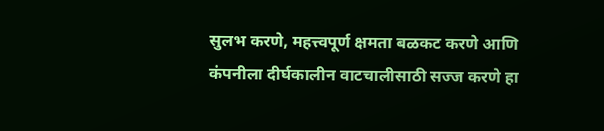सुलभ करणे, महत्त्वपूर्ण क्षमता बळकट करणे आणि कंपनीला दीर्घकालीन वाटचालीसाठी सज्ज करणे हा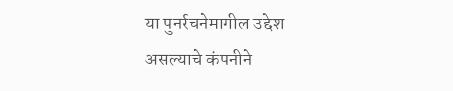या पुनर्रचनेमागील उद्देश असल्याचे कंपनीने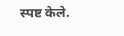स्पष्ट केले.